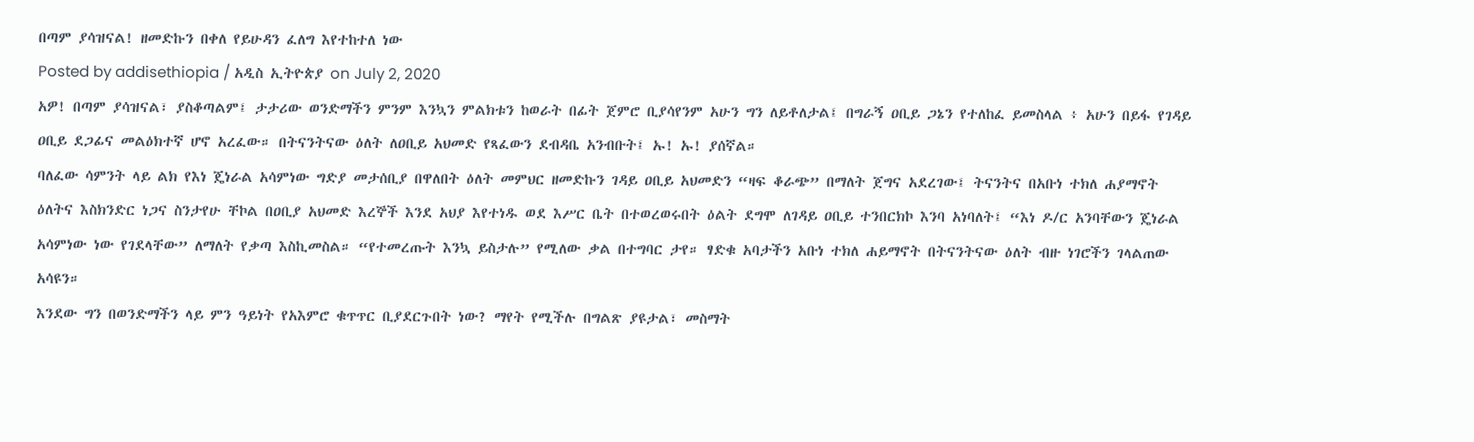በጣም ያሳዝናል! ዘመድኩን በቀለ የይሁዳን ፈለግ እየተከተለ ነው
Posted by addisethiopia / አዲስ ኢትዮጵያ on July 2, 2020
አዎ! በጣም ያሳዝናል፣ ያስቆጣልም፤ ታታሪው ወንድማችን ምንም እንኳን ምልክቱን ከወራት በፊት ጀምሮ ቢያሳየንም አሁን ግን ለይቶለታል፤ በግራኝ ዐቢይ ጋኔን የተለከፈ ይመስላል ፥ አሁን በይፋ የገዳይ ዐቢይ ደጋፊና መልዕክተኛ ሆኖ አረፈው። በትናንትናው ዕለት ለዐቢይ አህመድ የጻፈውን ደብዳቤ አንብቡት፤ ኡ! ኡ! ያሰኛል።
ባለፈው ሳምንት ላይ ልክ የእነ ጄነራል አሳምነው ግድያ መታሰቢያ በዋለበት ዕለት መምህር ዘመድኩን ገዳይ ዐቢይ አህመድን “ዛፍ ቆራጭ” በማለት ጀግና አደረገው፤ ትናንትና በአቡነ ተክለ ሐያማኖት ዕለትና እስክንድር ነጋና ስንታየሁ ቸኮል በዐቢያ አህመድ እረኞች እንደ አህያ እየተነዱ ወደ እሥር ቤት በተወረወሩበት ዕልት ደግሞ ለገዳይ ዐቢይ ተንበርክኮ እንባ አነባለት፤ “እነ ዶ/ር አንባቸውን ጄነራል አሳምነው ነው የገደላቸው” ለማለት የቃጣ እስኪመስል። “የተመረጡት እንኳ ይስታሉ” የሚለው ቃል በተግባር ታየ። ፃድቁ አባታችን አቡነ ተክለ ሐይማኖት በትናንትናው ዕለት ብዙ ነገሮችን ገላልጠው አሳዩን።
እንደው ግን በወንድማችን ላይ ምን ዓይነት የአእምሮ ቁጥጥር ቢያደርጉበት ነው? ማየት የሚችሉ በግልጽ ያዩታል፣ መስማት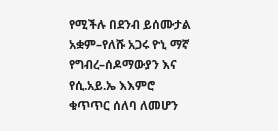የሚችሉ በደንብ ይሰሙታል አቋም–የለሹ አጋሩ ዮኒ ማኛ የግብረ–ሰዶማውያን እና የሲ.አይ.ኤ እእምሮ ቁጥጥር ሰለባ ለመሆን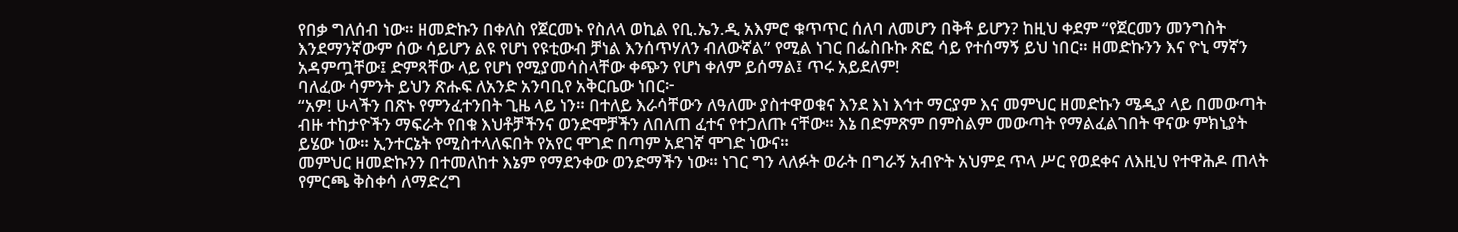የበቃ ግለሰብ ነው። ዘመድኩን በቀለስ የጀርመኑ የስለላ ወኪል የቢ.ኤን.ዲ አእምሮ ቁጥጥር ሰለባ ለመሆን በቅቶ ይሆን? ከዚህ ቀደም “የጀርመን መንግስት እንደማንኛውም ሰው ሳይሆን ልዩ የሆነ የዩቲውብ ቻነል እንሰጥሃለን ብለውኛል” የሚል ነገር በፌስቡኩ ጽፎ ሳይ የተሰማኝ ይህ ነበር። ዘመድኩንን እና ዮኒ ማኛን አዳምጧቸው፤ ድምጻቸው ላይ የሆነ የሚያመሳስላቸው ቀጭን የሆነ ቀለም ይሰማል፤ ጥሩ አይደለም!
ባለፈው ሳምንት ይህን ጽሑፍ ለአንድ አንባቢየ አቅርቤው ነበር፦
“አዎ! ሁላችን በጽኑ የምንፈተንበት ጊዜ ላይ ነን። በተለይ እራሳቸውን ለዓለሙ ያስተዋወቁና እንደ እነ እኅተ ማርያም እና መምህር ዘመድኩን ሜዲያ ላይ በመውጣት ብዙ ተከታዮችን ማፍራት የበቁ እህቶቻችንና ወንድሞቻችን ለበለጠ ፈተና የተጋለጡ ናቸው። እኔ በድምጽም በምስልም መውጣት የማልፈልገበት ዋናው ምክኒያት ይሄው ነው። ኢንተርኔት የሚስተላለፍበት የአየር ሞገድ በጣም አደገኛ ሞገድ ነውና።
መምህር ዘመድኩንን በተመለከተ እኔም የማደንቀው ወንድማችን ነው። ነገር ግን ላለፉት ወራት በግራኝ አብዮት አህምደ ጥላ ሥር የወደቀና ለእዚህ የተዋሕዶ ጠላት የምርጫ ቅስቀሳ ለማድረግ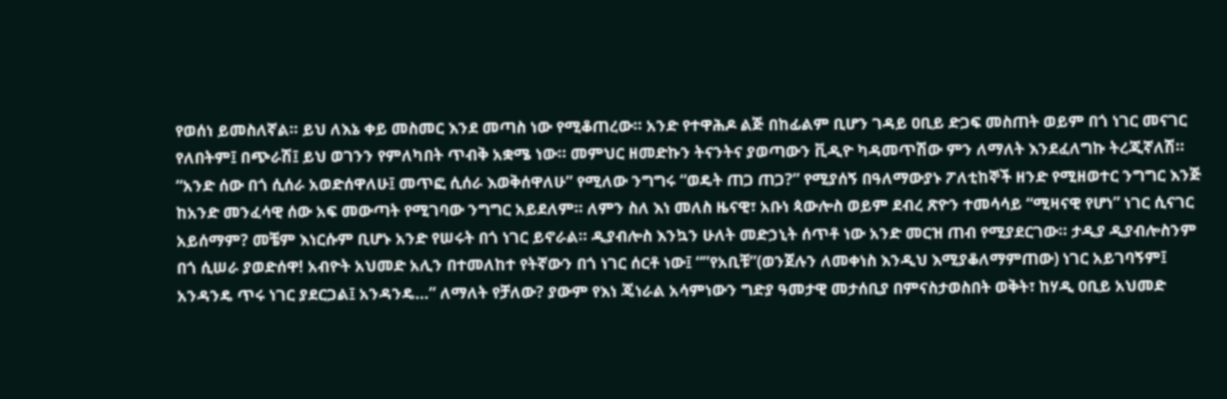የወሰነ ይመስለኛል። ይህ ለእኔ ቀይ መስመር እንደ መጣስ ነው የሚቆጠረው። አንድ የተዋሕዶ ልጅ በከፊልም ቢሆን ገዳይ ዐቢይ ድጋፍ መስጠት ወይም በጎ ነገር መናገር የለበትም፤ በጭራሽ፤ ይህ ወገንን የምለካበት ጥብቅ አቋሜ ነው። መምህር ዘመድኩን ትናንትና ያወጣውን ቪዲዮ ካዳመጥሽው ምን ለማለት እንደፈለግኩ ትረጂኛለሽ። “አንድ ሰው በጎ ሲሰራ አወድሰዋለሁ፤ መጥፎ ሲሰራ እወቅሰዋለሁ” የሚለው ንግግሩ “ወዴት ጠጋ ጠጋ?” የሚያሰኝ በዓለማውያኑ ፖለቲከኞች ዘንድ የሚዘወተር ንግግር እንጅ ከአንድ መንፈሳዊ ሰው አፍ መውጣት የሚገባው ንግግር አይደለም። ለምን ስለ እነ መለስ ዜናዊ፣ አቡነ ጳውሎስ ወይም ደብረ ጽዮን ተመሳሳይ “ሚዛናዊ የሆነ” ነገር ሲናገር አይሰማም? መቼም እነርሱም ቢሆኑ አንድ የሠሩት በጎ ነገር ይኖራል። ዲያብሎስ እንኳን ሁለት መድኃኒት ሰጥቶ ነው አንድ መርዝ ጠብ የሚያደርገው። ታዲያ ዲያብሎስንም በጎ ሲሠራ ያወድሰዋ! አብዮት አህመድ አሊን በተመለከተ የትኛውን በጎ ነገር ሰርቶ ነው፤ “”የአቢቹ”(ወንጀሉን ለመቀነስ እንዲህ እሚያቆለማምጠው) ነገር አይገባኝም፤ አንዳንዴ ጥሩ ነገር ያደርጋል፤ አንዳንዴ…” ለማለት የቻለው? ያውም የእነ ጄነራል አሳምነውን ግድያ ዓመታዊ መታሰቢያ በምናስታወስበት ወቅት፣ ከሃዲ ዐቢይ አህመድ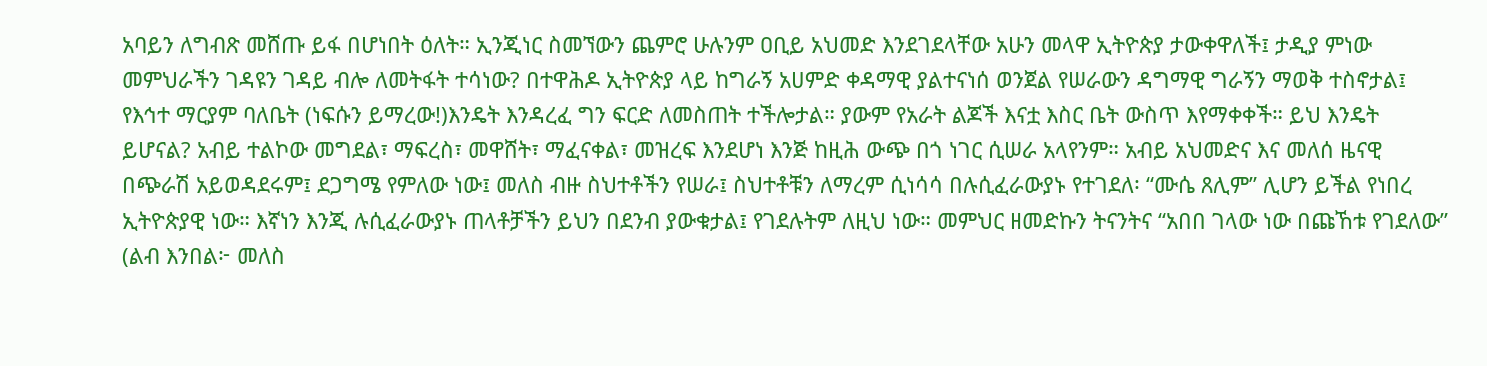አባይን ለግብጽ መሸጡ ይፋ በሆነበት ዕለት። ኢንጂነር ስመኘውን ጨምሮ ሁሉንም ዐቢይ አህመድ እንደገደላቸው አሁን መላዋ ኢትዮጵያ ታውቀዋለች፤ ታዲያ ምነው መምህራችን ገዳዩን ገዳይ ብሎ ለመትፋት ተሳነው? በተዋሕዶ ኢትዮጵያ ላይ ከግራኝ አሀምድ ቀዳማዊ ያልተናነሰ ወንጀል የሠራውን ዳግማዊ ግራኝን ማወቅ ተስኖታል፤ የእኅተ ማርያም ባለቤት (ነፍሱን ይማረው!)እንዴት እንዳረፈ ግን ፍርድ ለመስጠት ተችሎታል። ያውም የአራት ልጆች እናቷ እስር ቤት ውስጥ እየማቀቀች። ይህ እንዴት ይሆናል? አብይ ተልኮው መግደል፣ ማፍረስ፣ መዋሸት፣ ማፈናቀል፣ መዝረፍ እንደሆነ እንጅ ከዚሕ ውጭ በጎ ነገር ሲሠራ አላየንም። አብይ አህመድና እና መለሰ ዜናዊ በጭራሽ አይወዳደሩም፤ ደጋግሜ የምለው ነው፤ መለስ ብዙ ስህተቶችን የሠራ፤ ስህተቶቹን ለማረም ሲነሳሳ በሉሲፈራውያኑ የተገደለ፡ “ሙሴ ጸሊም” ሊሆን ይችል የነበረ ኢትዮጵያዊ ነው። እኛነን እንጂ ሉሲፈራውያኑ ጠላቶቻችን ይህን በደንብ ያውቁታል፤ የገደሉትም ለዚህ ነው። መምህር ዘመድኩን ትናንትና “አበበ ገላው ነው በጩኸቱ የገደለው” (ልብ እንበል፦ መለስ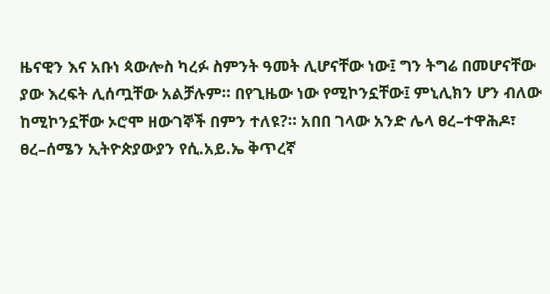ዜናዊን እና አቡነ ጳውሎስ ካረፉ ስምንት ዓመት ሊሆናቸው ነው፤ ግን ትግሬ በመሆናቸው ያው እረፍት ሊሰጧቸው አልቻሉም። በየጊዜው ነው የሚኮንኗቸው፤ ምኒሊክን ሆን ብለው ከሚኮንኗቸው ኦሮሞ ዘውገኞች በምን ተለዩ?። አበበ ገላው አንድ ሌላ ፀረ–ተዋሕዶ፣ ፀረ–ሰሜን ኢትዮጵያውያን የሲ.አይ.ኤ ቅጥረኛ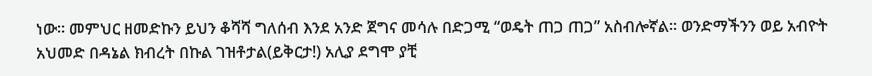ነው። መምህር ዘመድኩን ይህን ቆሻሻ ግለሰብ እንደ አንድ ጀግና መሳሉ በድጋሚ “ወዴት ጠጋ ጠጋ” አስብሎኛል። ወንድማችንን ወይ አብዮት አህመድ በዳኔል ክብረት በኩል ገዝቶታል(ይቅርታ!) አሊያ ደግሞ ያቺ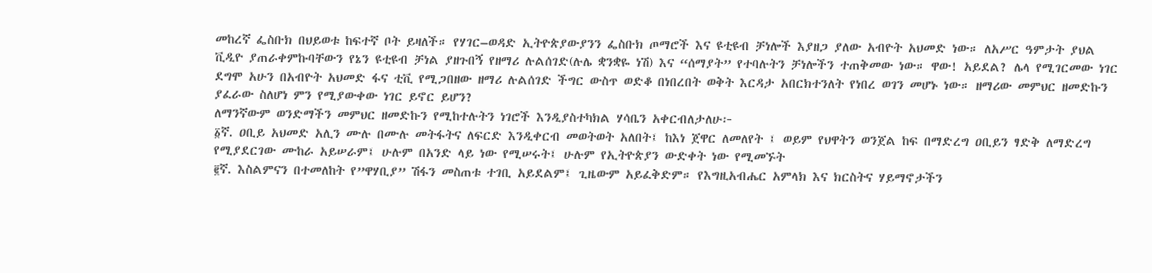መከረኛ ፌስቡክ በህይወቱ ከፍተኛ ቦት ይዛለች። የሃገር–ወዳድ ኢትዮጵያውያንን ፌስቡክ ጦማሮች እና ዩቲዩብ ቻነሎች እያዘጋ ያለው አብዮት አህመድ ነው። ለአሥር ዓምታት ያህል ቪዲዮ ያጠራቀምኩባቸውን የኔን ዩቲዩብ ቻነል ያዘጉበኝ የዘማሪ ሉልሰገድ(ሉሌ ቋንቋዬ ነሽ) እና “ሰማያት” የተባሉትን ቻነሎችን ተጠቅመው ነው። ዋው! አይደል? ሌላ የሚገርመው ነገር ደግሞ አሁን በአብዮት አህመድ ፋና ቲቪ የሚጋበዘው ዘማሪ ሉልሰገድ ችግር ውስጥ ወድቆ በነበረበት ወቅት እርዳታ አበርክተንለት የነበረ ወገን መሆኑ ነው። ዘማሪው መምህር ዘመድኩን ያፈራው ስለሆነ ምን የሚያውቀው ነገር ይኖር ይሆን?
ለማንኛውም ወንድማችን መምህር ዘመድኩን የሚከተሉትን ነገሮች እንዲያስተካክል ሃሳቤን አቀርብለታለሁ፦
፩ኛ. ዐቢይ አህመድ አሊን ሙሉ በሙሉ መትፋትና ለፍርድ እንዲቀርብ መወትወት አለበት፤ ከእነ ጀዋር ለመለየት ፤ ወይም የህዋትን ወንጀል ከፍ በማድረግ ዐቢይን ፃድቅ ለማድረግ የሚያደርገው ሙከራ አይሠራም፤ ሁሉም በአንድ ላይ ነው የሚሠሩት፤ ሁሉም የኢትዮጵያን ውድቀት ነው የሚመኙት
፪ኛ. እስልምናን በተመለከት የ”ዋሃቢያ” ሽፋን መስጠቱ ተገቢ አይደልም፤ ጊዜውም አይፈቅድም። የእግዚአብሔር አምላክ እና ክርስትና ሃይማኖታችን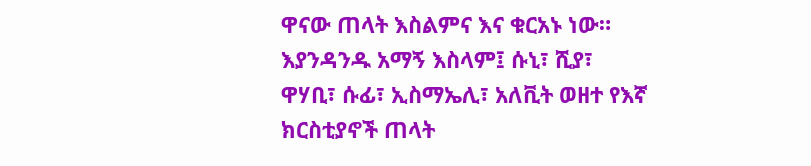ዋናው ጠላት እስልምና እና ቁርአኑ ነው። እያንዳንዱ አማኝ እስላም፤ ሱኒ፣ ሺያ፣ ዋሃቢ፣ ሱፊ፣ ኢስማኤሊ፣ አለቪት ወዘተ የእኛ ክርስቲያኖች ጠላት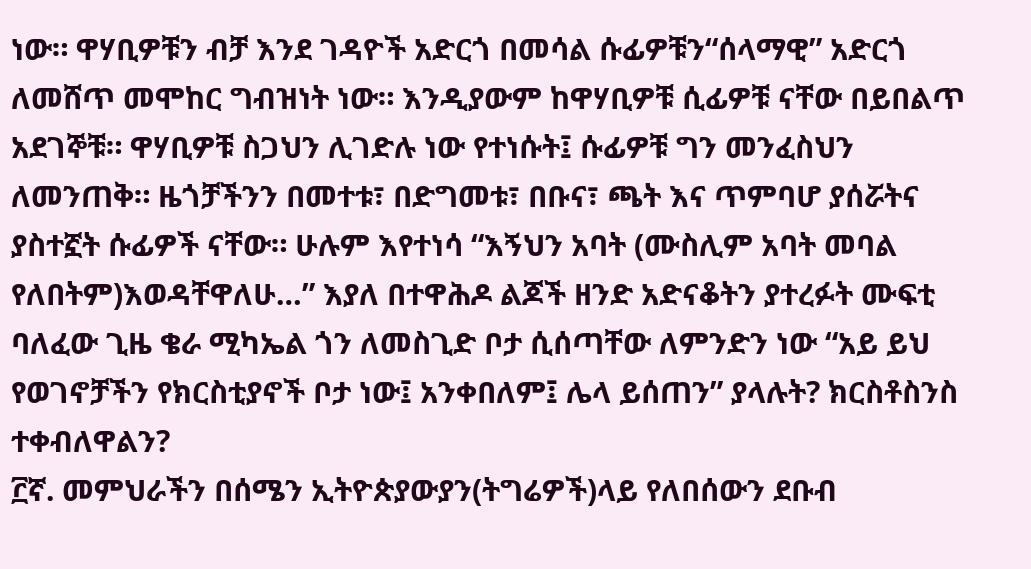ነው። ዋሃቢዎቹን ብቻ እንደ ገዳዮች አድርጎ በመሳል ሱፊዎቹን“ሰላማዊ” አድርጎ ለመሸጥ መሞከር ግብዝነት ነው። እንዲያውም ከዋሃቢዎቹ ሲፊዎቹ ናቸው በይበልጥ አደገኞቹ። ዋሃቢዎቹ ስጋህን ሊገድሉ ነው የተነሱት፤ ሱፊዎቹ ግን መንፈስህን ለመንጠቅ። ዜጎቻችንን በመተቱ፣ በድግመቱ፣ በቡና፣ ጫት እና ጥምባሆ ያሰሯትና ያስተኟት ሱፊዎች ናቸው። ሁሉም እየተነሳ “እኝህን አባት (ሙስሊም አባት መባል የለበትም)እወዳቸዋለሁ…” እያለ በተዋሕዶ ልጆች ዘንድ አድናቆትን ያተረፉት ሙፍቲ ባለፈው ጊዜ ቄራ ሚካኤል ጎን ለመስጊድ ቦታ ሲሰጣቸው ለምንድን ነው “አይ ይህ የወገኖቻችን የክርስቲያኖች ቦታ ነው፤ አንቀበለም፤ ሌላ ይሰጠን” ያላሉት? ክርስቶስንስ ተቀብለዋልን?
፫ኛ. መምህራችን በሰሜን ኢትዮጵያውያን(ትግሬዎች)ላይ የለበሰውን ደቡብ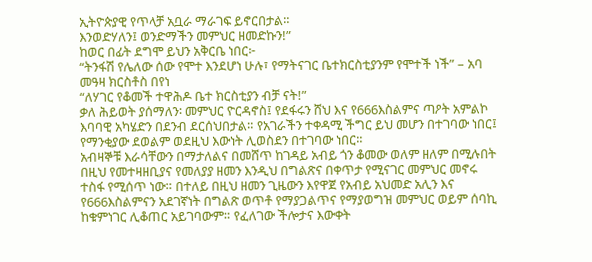ኢትዮጵያዊ የጥላቻ አቧራ ማራገፍ ይኖርበታል።
እንወድሃለን፤ ወንድማችን መምህር ዘመድኩን!”
ከወር በፊት ደግሞ ይህን አቅርቤ ነበር፦
“ትንፋሽ የሌለው ሰው የሞተ እንደሆነ ሁሉ፣ የማትናገር ቤተክርስቲያንም የሞተች ነች” – አባ መዓዛ ክርስቶስ በየነ
“ለሃገር የቆመች ተዋሕዶ ቤተ ክርስቲያን ብቻ ናት!”
ቃለ ሕይወት ያሰማለን፡ መምህር ዮርዳኖስ፤ የደፋሩን ሸህ እና የ666እስልምና ጣዖት አምልኮ እባባዊ አካሄድን በደንብ ደርሰህበታል። የአገራችን ተቀዳሚ ችግር ይህ መሆን በተገባው ነበር፤ የማንቂያው ደወልም ወደዚህ እውነት ሊወስደን በተገባው ነበር።
አብዛኞቹ እራሳቸውን በማታለልና በመሸጥ ከገዳይ አብይ ጎን ቆመው ወለም ዘለም በሚሉበት በዚህ የመተዛዘቢያና የመለያያ ዘመን እንዲህ በግልጽና በቀጥታ የሚናገር መምህር መኖሩ ተስፋ የሚሰጥ ነው። በተለይ በዚህ ዘመን ጊዜውን እየዋጀ የአብይ አህመድ አሊን እና የ666እስልምናን አደገኛነት በግልጽ ወጥቶ የማያጋልጥና የማያወግዝ መምህር ወይም ሰባኪ ከቁምነገር ሊቆጠር አይገባውም። የፈለገው ችሎታና እውቀት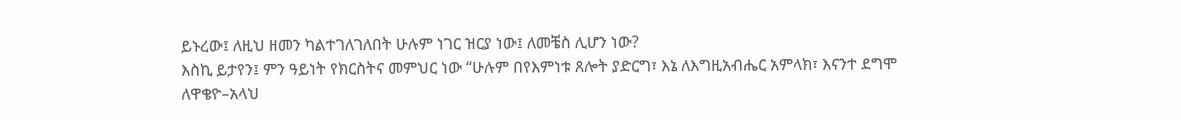ይኑረው፤ ለዚህ ዘመን ካልተገለገለበት ሁሉም ነገር ዝርያ ነው፤ ለመቼስ ሊሆን ነው?
እስኪ ይታየን፤ ምን ዓይነት የክርስትና መምህር ነው “ሁሉም በየእምነቱ ጸሎት ያድርግ፣ እኔ ለእግዚአብሔር አምላክ፣ እናንተ ደግሞ ለዋቄዮ–አላህ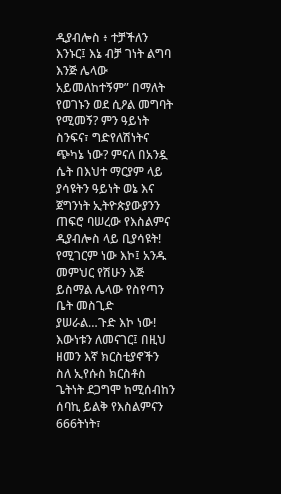ዲያብሎስ ፥ ተቻችለን እንኑር፤ እኔ ብቻ ገነት ልግባ እንጅ ሌላው አይመለከተኝም” በማለት የወገኑን ወደ ሲዖል መግባት የሚመኝ? ምን ዓይነት ስንፍና፣ ግድየለሽነትና ጭካኔ ነው? ምናለ በአንዷ ሴት በእህተ ማርያም ላይ ያሳዩትን ዓይነት ወኔ እና ጀግንነት ኢትዮጵያውያንን ጠፍሮ ባሠረው የእስልምና ዲያብሎስ ላይ ቢያሳዩት! የሚገርም ነው እኮ፤ አንዱ መምህር የሽሁን እጅ ይስማል ሌላው የስየጣን ቤት መስጊድ ያሠራል…ጉድ እኮ ነው!
እውነቱን ለመናገር፤ በዚህ ዘመን እኛ ክርስቲያኖችን ስለ ኢየሱስ ክርስቶስ ጌትነት ደጋግሞ ከሚሰብከን ሰባኪ ይልቅ የእስልምናን 666ትነት፣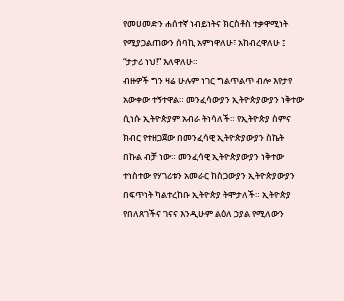የመሀመድን ሐሰተኛ ነብይነትና ክርስቶስ ተቃዋሚነት የሚያጋልጠውን ሰባኪ አምነዋለሁ፣ አከብረዋለሁ ፤ “ታታሪ ነህ!” እለዋለሁ።
ብዙዎች ግን ዛሬ ሁሉም ነገር ግልጥልጥ ብሎ እየታየ አውቀው ተኝተዋል። መንፈሳውያን ኢትዮጵያውያን ነቅተው ሲነሱ ኢትዮጵያም አብራ ትነሳለች። የኢትዮጵያ ስምና ክብር የተዘጋጀው በመንፈሳዊ ኢትዮጵያውያን ስኬት በኩል ብቻ ነው። መንፈሳዊ ኢትዮጵያውያን ነቅተው ተነስተው የሃገሪቱን አመራር ከስጋውያን ኢትዮጵያውያን በፍጥነት ካልተረከቡ ኢትዮጵያ ትሞታለች። ኢትዮጵያ የበለጸገችና ገናና እንዲሁም ልዕለ ኃያል የሚለውን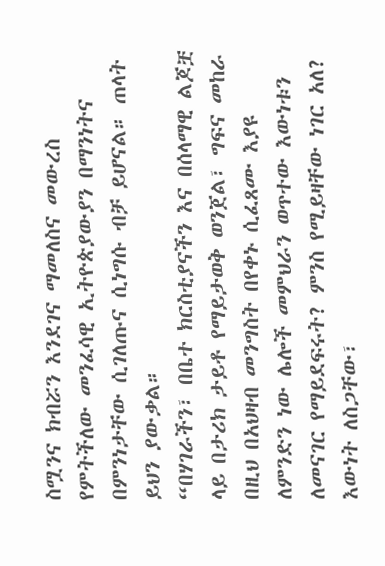ስሟንና ክብሯን እንደገና ማመለስና መውረስ የምትችለው መንፈሳዊ ኢትዮጵያውያን በማንነትና በምንነታቸው ሲገለጡና ሲነግሱ ብቻ ይሆናል። ጠላት ይህን ያውቃል።
“በሃገራችን፣ በቤተ ክርስቲያናችን እና በሰላማዊ ልጆቿ ላይ በታሪክ ታይቶ የማይታወቅ ወንጀል፣ ግፍና መከራ በዚህ በአህዛብ መንግስት በየቀኑ ሲፈጸሙ እያዩ ለምንድን ነው ሌሎች መምህራን ወጥተው እውነቱን ለመናገር የማይደፍሩት? ምንስ የሚይዛቸው ነገር አለ? እውነት ለስጋቸው፣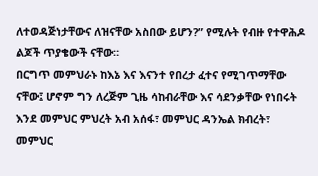ለተወዳጅነታቸውና ለዝናቸው አስበው ይሆን?” የሚሉት የብዙ የተዋሕዶ ልጆች ጥያቄውች ናቸው።
በርግጥ መምህራኑ ከእኔ እና እናንተ የበረታ ፈተና የሚገጥማቸው ናቸው፤ ሆኖም ግን ለረጅም ጊዜ ሳከብራቸው እና ሳደንቃቸው የነበሩት እንደ መምህር ምህረት አብ አሰፋ፣ መምህር ዳንኤል ክብረት፣ መምህር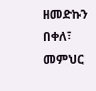ዘመድኩን በቀለ፣ መምህር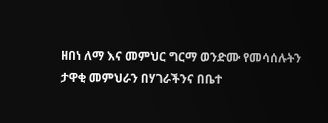ዘበነ ለማ እና መምህር ግርማ ወንድሙ የመሳሰሉትን ታዋቂ መምህራን በሃገራችንና በቤተ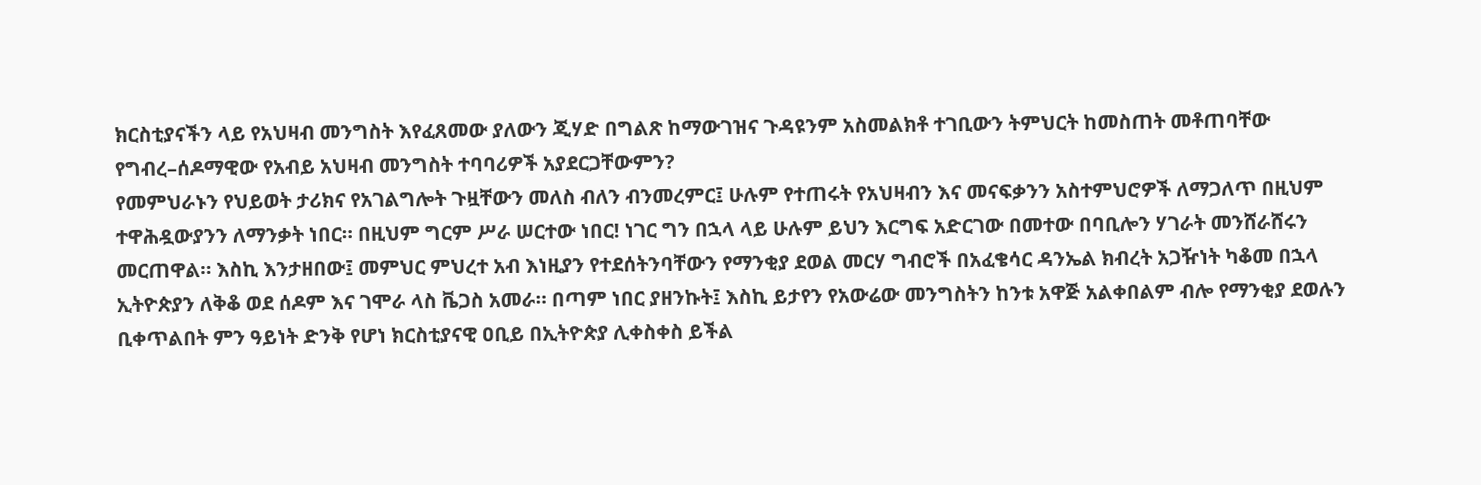ክርስቲያናችን ላይ የአህዛብ መንግስት እየፈጸመው ያለውን ጂሃድ በግልጽ ከማውገዝና ጉዳዩንም አስመልክቶ ተገቢውን ትምህርት ከመስጠት መቶጠባቸው የግብረ–ሰዶማዊው የአብይ አህዛብ መንግስት ተባባሪዎች አያደርጋቸውምን?
የመምህራኑን የህይወት ታሪክና የአገልግሎት ጉዟቸውን መለስ ብለን ብንመረምር፤ ሁሉም የተጠሩት የአህዛብን እና መናፍቃንን አስተምህሮዎች ለማጋለጥ በዚህም ተዋሕዷውያንን ለማንቃት ነበር። በዚህም ግርም ሥራ ሠርተው ነበር! ነገር ግን በኋላ ላይ ሁሉም ይህን እርግፍ አድርገው በመተው በባቢሎን ሃገራት መንሸራሸሩን መርጠዋል። እስኪ እንታዘበው፤ መምህር ምህረተ አብ እነዚያን የተደሰትንባቸውን የማንቂያ ደወል መርሃ ግብሮች በአፈቄሳር ዳንኤል ክብረት አጋዥነት ካቆመ በኋላ ኢትዮጵያን ለቅቆ ወደ ሰዶም እና ገሞራ ላስ ቬጋስ አመራ። በጣም ነበር ያዘንኩት፤ እስኪ ይታየን የአውሬው መንግስትን ከንቱ አዋጅ አልቀበልም ብሎ የማንቂያ ደወሉን ቢቀጥልበት ምን ዓይነት ድንቅ የሆነ ክርስቲያናዊ ዐቢይ በኢትዮጵያ ሊቀስቀስ ይችል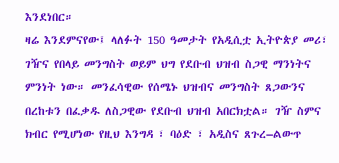እንደነበር።
ዛሬ እንደምናየው፤ ላለፉት 150 ዓመታት የአዲሲቷ ኢትዮጵያ መሪ፣ ገዥና የበላይ መንግስት ወይም ህግ የደቡብ ህዝብ ስጋዊ ማንነትና ምንነት ነው። መንፈሳዊው የሰሜኑ ህዝብና መንግስት ጸጋውንና በረከቱን በፈቃዱ ለስጋዊው የደቡብ ህዝብ አበርክቷል። ገዥ ስምና ክብር የሚሆነው የዚህ እንግዳ ፣ ባዕድ ፣ አዲስና ጸጉረ–ልውጥ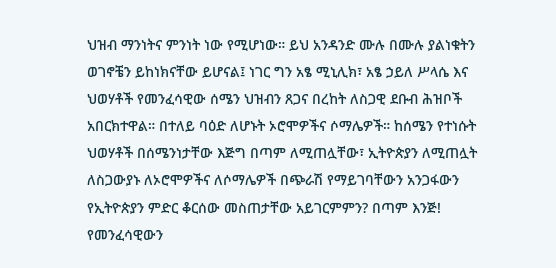ህዝብ ማንነትና ምንነት ነው የሚሆነው። ይህ አንዳንድ ሙሉ በሙሉ ያልነቁትን ወገኖቼን ይከነክናቸው ይሆናል፤ ነገር ግን አፄ ሚኒሊክ፣ አፄ ኃይለ ሥላሴ እና ህወሃቶች የመንፈሳዊው ሰሜን ህዝብን ጸጋና በረከት ለስጋዊ ደቡብ ሕዝቦች አበርክተዋል። በተለይ ባዕድ ለሆኑት ኦሮሞዎችና ሶማሌዎች። ከሰሜን የተነሱት ህወሃቶች በሰሜንነታቸው እጅግ በጣም ለሚጠሏቸው፣ ኢትዮጵያን ለሚጠሏት ለስጋውያኑ ለኦሮሞዎችና ለሶማሌዎች በጭራሽ የማይገባቸውን አንጋፋውን የኢትዮጵያን ምድር ቆርሰው መስጠታቸው አይገርምምን? በጣም እንጅ!
የመንፈሳዊውን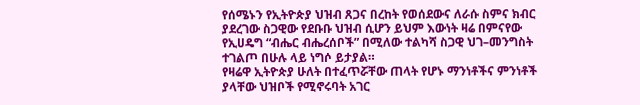የሰሜኑን የኢትዮጵያ ህዝብ ጸጋና በረከት የወሰደውና ለራሱ ስምና ክብር ያደረገው ስጋዊው የደቡቡ ህዝብ ሲሆን ይህም እውነት ዛሬ በምናየው የኢሀዴግ “ብሔር ብሔረሰቦች” በሚለው ተልካሻ ስጋዊ ህገ–መንግስት ተገልጦ በሁሉ ላይ ነግሶ ይታያል።
የዛሬዋ ኢትዮጵያ ሁለት በተፈጥሯቸው ጠላት የሆኑ ማንነቶችና ምንነቶች ያላቸው ህዝቦች የሚኖሩባት አገር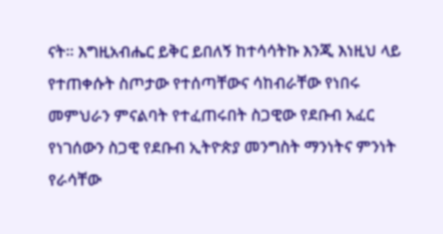ናት። እግዚአብሔር ይቅር ይበለኝ ከተሳሳትኩ እንጂ እነዚህ ላይ የተጠቀሱት ስጦታው የተሰጣቸውና ሳከብራቸው የነበሩ መምህራን ምናልባት የተፈጠሩበት ስጋዊው የደቡብ አፈር የነገሰውን ስጋዊ የደቡብ ኢትዮጵያ መንግስት ማንነትና ምንነት የራሳቸው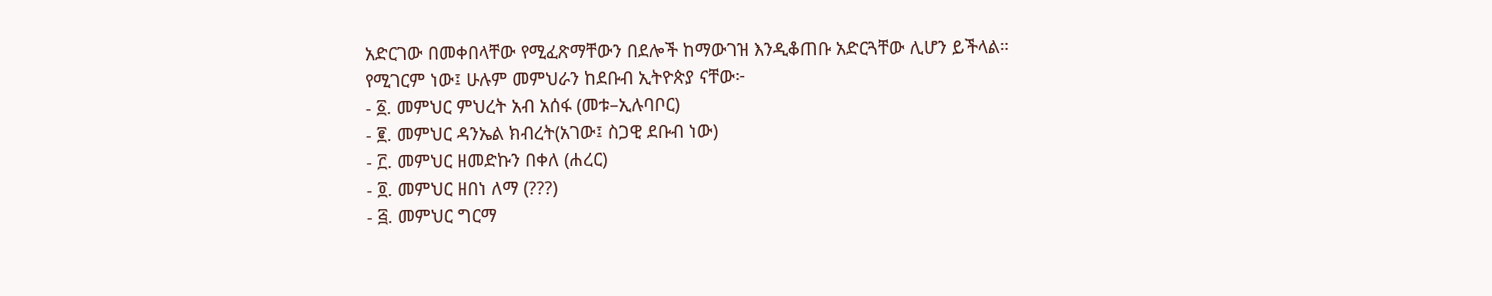አድርገው በመቀበላቸው የሚፈጽማቸውን በደሎች ከማውገዝ እንዲቆጠቡ አድርጓቸው ሊሆን ይችላል።
የሚገርም ነው፤ ሁሉም መምህራን ከደቡብ ኢትዮጵያ ናቸው፦
- ፩. መምህር ምህረት አብ አሰፋ (መቱ–ኢሉባቦር)
- ፪. መምህር ዳንኤል ክብረት(አገው፤ ስጋዊ ደቡብ ነው)
- ፫. መምህር ዘመድኩን በቀለ (ሐረር)
- ፬. መምህር ዘበነ ለማ (???)
- ፭. መምህር ግርማ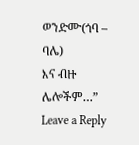ወንድሙ(ጎባ – ባሌ)
እና ብዙ ሌሎችም…”
Leave a Reply